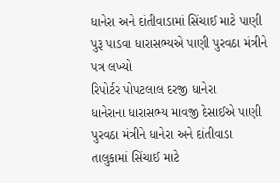ધાનેરા અને દાંતીવાડામાં સિંચાઈ માટે પાણી પુરૂ પાડવા ધારાસભ્યએ પાણી પુરવઠા મંત્રીને પત્ર લખ્યો
રિપોર્ટર પોપટલાલ દરજી ધાનેરા
ધાનેરાના ધારાસભ્ય માવજી દેસાઈએ પાણી પુરવઠા મંત્રીને ધાનેરા અને દાંતીવાડા તાલુકામાં સિંચાઈ માટે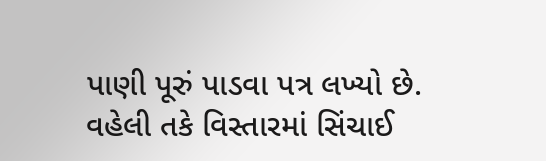પાણી પૂરું પાડવા પત્ર લખ્યો છે. વહેલી તકે વિસ્તારમાં સિંચાઈ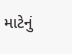માટેનું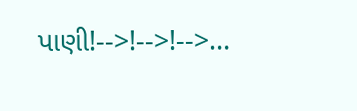પાણી!-->!-->!-->…